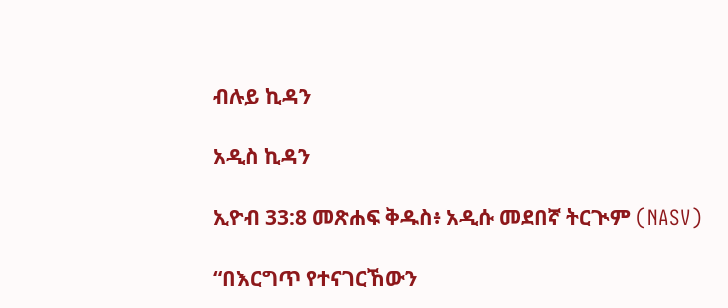ብሉይ ኪዳን

አዲስ ኪዳን

ኢዮብ 33:8 መጽሐፍ ቅዱስ፥ አዲሱ መደበኛ ትርጒም (NASV)

“በእርግጥ የተናገርኸውን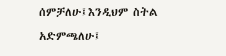ሰምቻለሁ፤እንዲህም ስትል አድምጫለሁ፤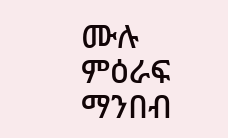ሙሉ ምዕራፍ ማንበብ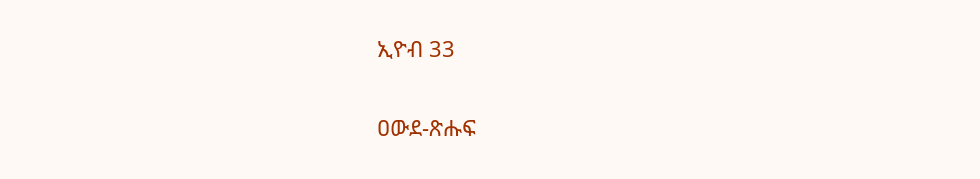ኢዮብ 33

ዐውደ-ጽሑፍ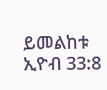ይመልከቱ ኢዮብ 33:8